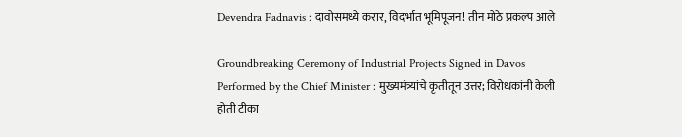Devendra Fadnavis : दावोसमध्ये करार, विदर्भात भूमिपूजन! तीन मोठे प्रकल्प आले

Groundbreaking Ceremony of Industrial Projects Signed in Davos Performed by the Chief Minister : मुख्यमंत्र्यांचे कृतीतून उत्तर; विरोधकांनी केली होती टीका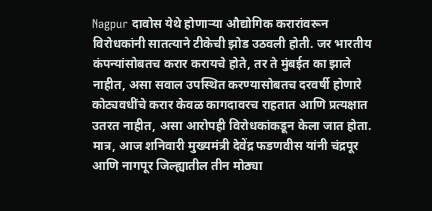Nagpur दावोस येथे होणाऱ्या औद्योगिक करारांवरून विरोधकांनी सातत्याने टीकेची झोड उठवली होती. जर भारतीय कंपन्यांसोबतच करार करायचे होते, तर ते मुंबईत का झाले नाहीत, असा सवाल उपस्थित करण्यासोबतच दरवर्षी होणारे कोट्यवधींचे करार केवळ कागदावरच राहतात आणि प्रत्यक्षात उतरत नाहीत, असा आरोपही विरोधकांकडून केला जात होता. मात्र, आज शनिवारी मुख्यमंत्री देवेंद्र फडणवीस यांनी चंद्रपूर आणि नागपूर जिल्ह्यातील तीन मोठ्या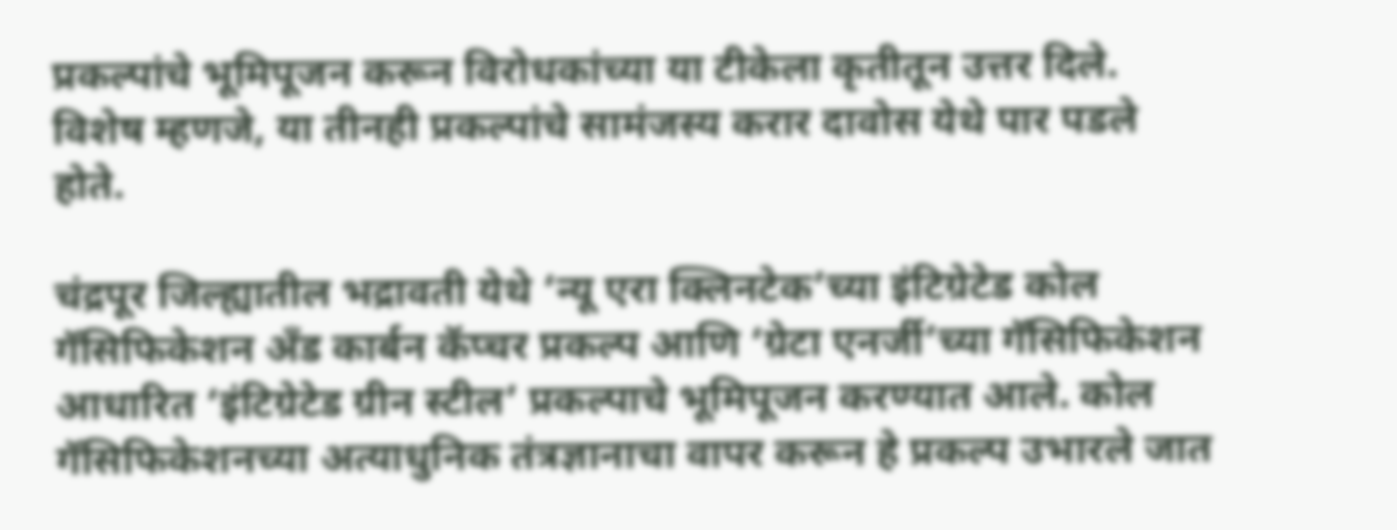प्रकल्पांचे भूमिपूजन करून विरोधकांच्या या टीकेला कृतीतून उत्तर दिले. विशेष म्हणजे, या तीनही प्रकल्पांचे सामंजस्य करार दावोस येथे पार पडले होते.

चंद्रपूर जिल्ह्यातील भद्रावती येथे ‘न्यू एरा क्लिनटेक’च्या इंटिग्रेटेड कोल गॅसिफिकेशन अँड कार्बन कॅप्चर प्रकल्प आणि ‘ग्रेटा एनर्जी’च्या गॅसिफिकेशन आधारित ‘इंटिग्रेटेड ग्रीन स्टील’ प्रकल्पाचे भूमिपूजन करण्यात आले. कोल गॅसिफिकेशनच्या अत्याधुनिक तंत्रज्ञानाचा वापर करून हे प्रकल्प उभारले जात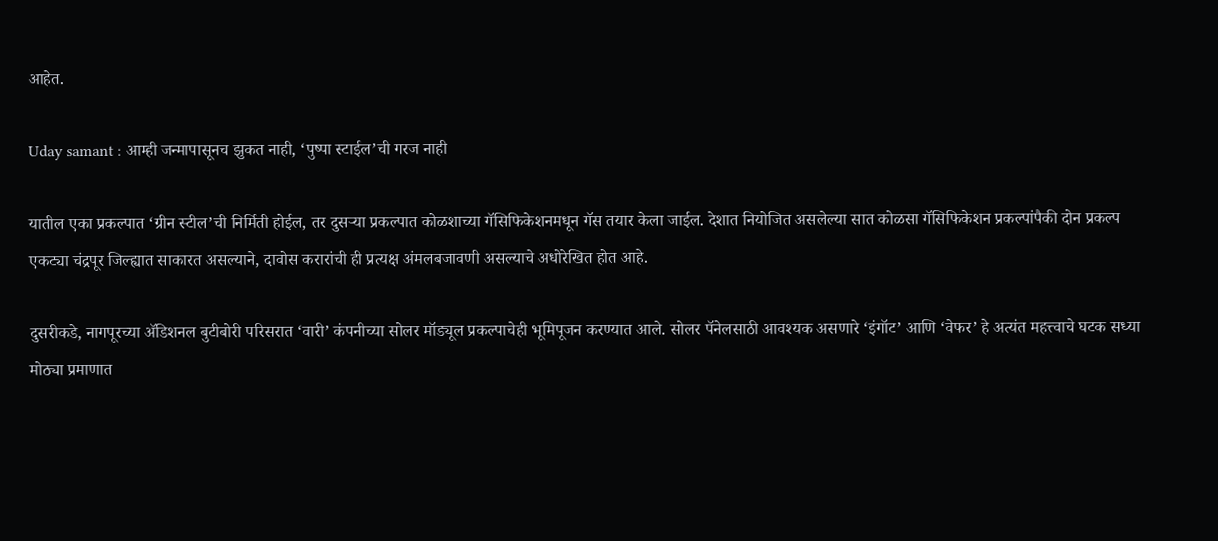आहेत.

Uday samant : आम्ही जन्मापासूनच झुकत नाही, ‘पुष्पा स्टाईल’ची गरज नाही

यातील एका प्रकल्पात ‘ग्रीन स्टील’ची निर्मिती होईल, तर दुसऱ्या प्रकल्पात कोळशाच्या गॅसिफिकेशनमधून गॅस तयार केला जाईल. देशात नियोजित असलेल्या सात कोळसा गॅसिफिकेशन प्रकल्पांपैकी दोन प्रकल्प एकट्या चंद्रपूर जिल्ह्यात साकारत असल्याने, दावोस करारांची ही प्रत्यक्ष अंमलबजावणी असल्याचे अधोरेखित होत आहे.

दुसरीकडे, नागपूरच्या ॲडिशनल बुटीबोरी परिसरात ‘वारी’ कंपनीच्या सोलर मॉड्यूल प्रकल्पाचेही भूमिपूजन करण्यात आले. सोलर पॅनेलसाठी आवश्यक असणारे ‘इंगॉट’ आणि ‘वेफर’ हे अत्यंत महत्त्वाचे घटक सध्या मोठ्या प्रमाणात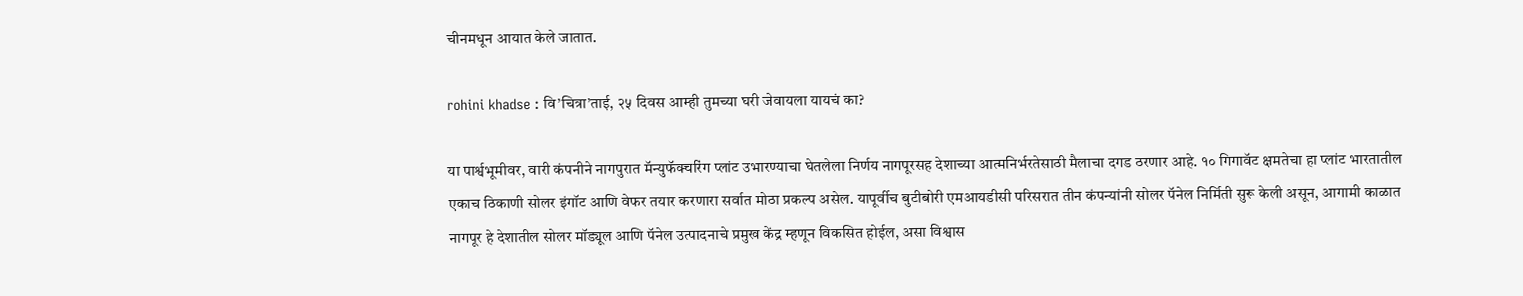चीनमधून आयात केले जातात.

rohini khadse : वि’चित्रा’ताई, २५ दिवस आम्ही तुमच्या घरी जेवायला यायचं का?

या पार्श्वभूमीवर, वारी कंपनीने नागपुरात मॅन्युफॅक्चरिंग प्लांट उभारण्याचा घेतलेला निर्णय नागपूरसह देशाच्या आत्मनिर्भरतेसाठी मैलाचा दगड ठरणार आहे. १० गिगावॅट क्षमतेचा हा प्लांट भारतातील एकाच ठिकाणी सोलर इंगॉट आणि वेफर तयार करणारा सर्वात मोठा प्रकल्प असेल. यापूर्वीच बुटीबोरी एमआयडीसी परिसरात तीन कंपन्यांनी सोलर पॅनेल निर्मिती सुरू केली असून, आगामी काळात नागपूर हे देशातील सोलर मॉड्यूल आणि पॅनेल उत्पादनाचे प्रमुख केंद्र म्हणून विकसित होईल, असा विश्वास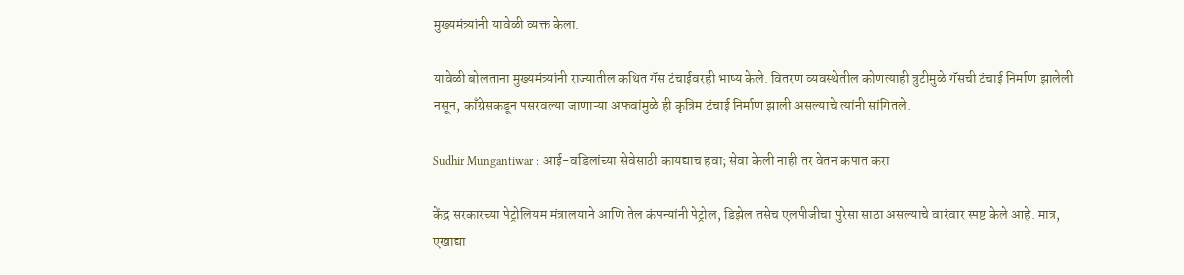मुख्यमंत्र्यांनी यावेळी व्यक्त केला.

यावेळी बोलताना मुख्यमंत्र्यांनी राज्यातील कथित गॅस टंचाईवरही भाष्य केले. वितरण व्यवस्थेतील कोणत्याही त्रुटीमुळे गॅसची टंचाई निर्माण झालेली नसून, काँग्रेसकडून पसरवल्या जाणाऱ्या अफवांमुळे ही कृत्रिम टंचाई निर्माण झाली असल्याचे त्यांनी सांगितले.

Sudhir Mungantiwar : आई-वडिलांच्या सेवेसाठी कायद्याच हवा; सेवा केली नाही तर वेतन कपात करा

केंद्र सरकारच्या पेट्रोलियम मंत्रालयाने आणि तेल कंपन्यांनी पेट्रोल, डिझेल तसेच एलपीजीचा पुरेसा साठा असल्याचे वारंवार स्पष्ट केले आहे. मात्र, एखाद्या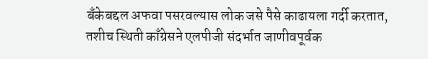बँकेबद्दल अफवा पसरवल्यास लोक जसे पैसे काढायला गर्दी करतात, तशीच स्थिती काँग्रेसने एलपीजी संदर्भात जाणीवपूर्वक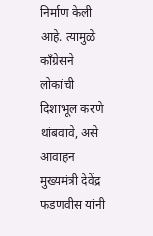निर्माण केली आहे. त्यामुळे काँग्रेसने लोकांची दिशाभूल करणे थांबवावे, असे आवाहन मुख्यमंत्री देवेंद्र फडणवीस यांनी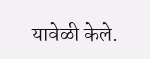यावेळी केले.